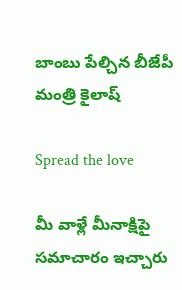బాంబు పేల్చిన బీజేపీ మంత్రి కైలాష్

Spread the love

మీ వాళ్లే మీనాక్షిపై స‌మాచారం ఇచ్చారు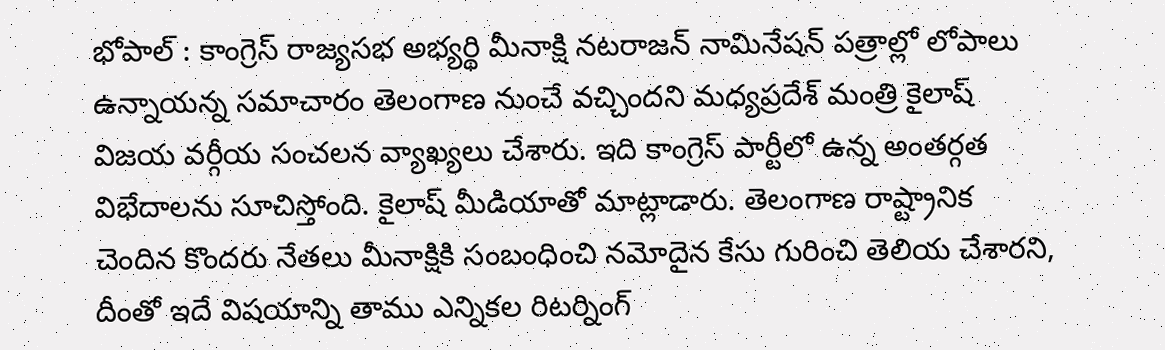భోపాల్ : కాంగ్రెస్ రాజ్యసభ అభ్యర్థి మీనాక్షి నటరాజన్ నామినేషన్ పత్రాల్లో లోపాలు ఉన్నాయన్న సమాచారం తెలంగాణ నుంచే వచ్చిందని మధ్యప్రదేశ్ మంత్రి కైలాష్ విజయ వర్గీయ సంచ‌ల‌న వ్యాఖ్య‌లు చేశారు. ఇది కాంగ్రెస్ పార్టీలో ఉన్న అంతర్గత విభేదాలను సూచిస్తోంది. కైలాష్ మీడియాతో మాట్లాడారు. తెలంగాణ రాష్ట్రానిక చెందిన కొంద‌రు నేత‌లు మీనాక్షికి సంబంధించి న‌మోదైన కేసు గురించి తెలియ చేశార‌ని, దీంతో ఇదే విష‌యాన్ని తాము ఎన్నిక‌ల రిట‌ర్నింగ్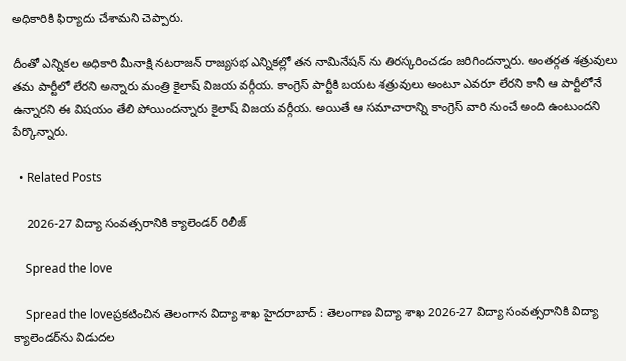అధికారికి ఫిర్యాదు చేశామ‌ని చెప్పారు.

దీంతో ఎన్నిక‌ల అధికారి మీనాక్షి న‌ట‌రాజ‌న్ రాజ్య‌స‌భ ఎన్నిక‌ల్లో త‌న నామినేష‌న్ ను తిర‌స్క‌రించ‌డం జ‌రిగింద‌న్నారు. అంత‌ర్గ‌త శ‌త్రువులు త‌మ పార్టీలో లేర‌ని అన్నారు మంత్రి కైలాష్ విజ‌య వ‌ర్గీయ‌. కాంగ్రెస్ పార్టీకి బ‌యట శ‌త్రువులు అంటూ ఎవ‌రూ లేర‌ని కానీ ఆ పార్టీలోనే ఉన్నార‌ని ఈ విష‌యం తేలి పోయింద‌న్నారు కైలాష్ విజ‌య వ‌ర్గీయ‌. అయితే ఆ స‌మాచారాన్ని కాంగ్రెస్ వారి నుంచే అంది ఉంటుంద‌ని పేర్కొన్నారు.

  • Related Posts

    2026-27 విద్యా సంవత్సరానికి క్యాలెండ‌ర్ రిలీజ్

    Spread the love

    Spread the loveప్ర‌క‌టించిన తెలంగాన విద్యా శాఖ హైద‌రాబాద్ : తెలంగాణ విద్యా శాఖ 2026-27 విద్యా సంవత్సరానికి విద్యా క్యాలెండర్‌ను విడుదల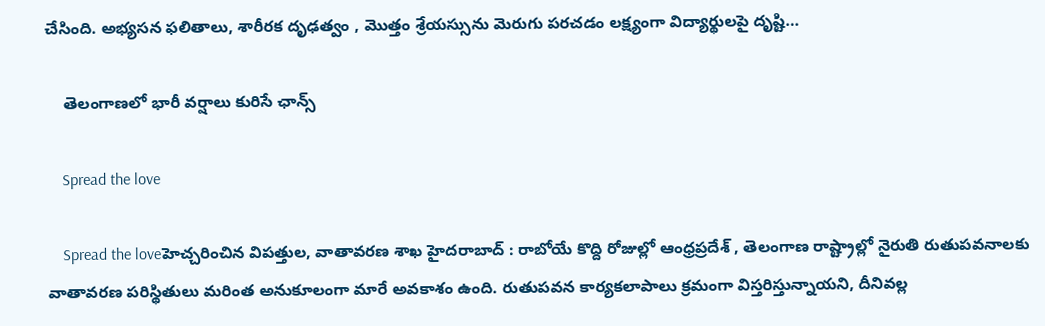చేసింది. అభ్యసన ఫలితాలు, శారీరక దృఢత్వం , మొత్తం శ్రేయస్సును మెరుగు పరచడం లక్ష్యంగా విద్యార్థులపై దృష్టి…

    తెలంగాణలో భారీ వర్షాలు కురిసే ఛాన్స్

    Spread the love

    Spread the loveహెచ్చ‌రించిన విపత్తుల‌, వాతావ‌ర‌ణ శాఖ హైద‌రాబాద్ : రాబోయే కొద్ది రోజుల్లో ఆంధ్రప్రదేశ్ , తెలంగాణ రాష్ట్రాల్లో నైరుతి రుతుపవనాలకు వాతావరణ పరిస్థితులు మరింత అనుకూలంగా మారే అవకాశం ఉంది. రుతుపవన కార్యకలాపాలు క్రమంగా విస్తరిస్తున్నాయని, దీనివల్ల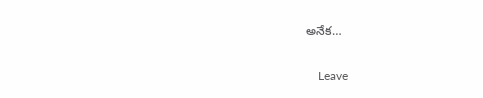అనేక…

    Leave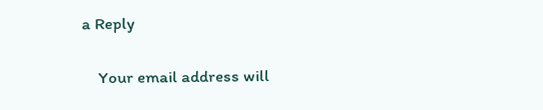a Reply

    Your email address will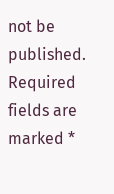not be published. Required fields are marked *